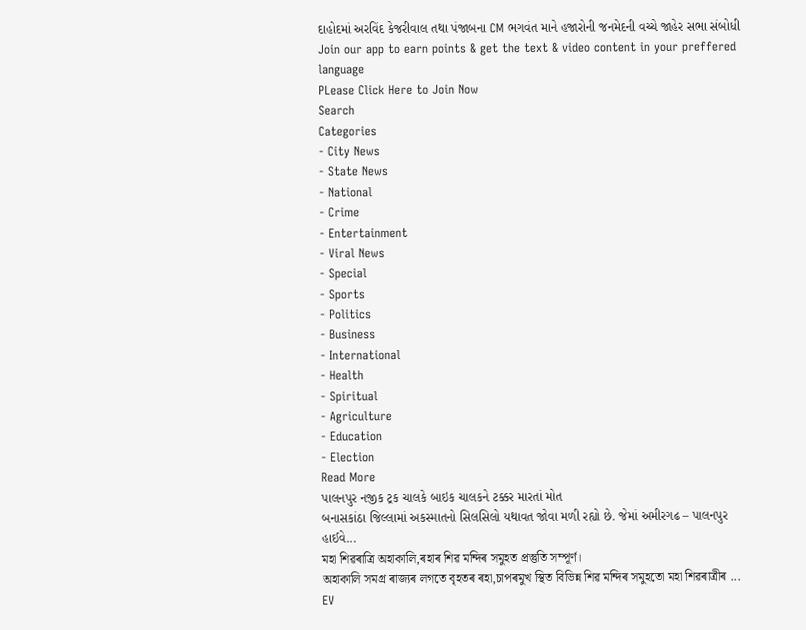દાહોદમાં અરવિંદ કેજરીવાલ તથા પંજાબના CM ભગવંત માને હજારોની જનમેદની વચ્ચે જાહેર સભા સંબોધી
Join our app to earn points & get the text & video content in your preffered language
PLease Click Here to Join Now
Search
Categories
- City News
- State News
- National
- Crime
- Entertainment
- Viral News
- Special
- Sports
- Politics
- Business
- International
- Health
- Spiritual
- Agriculture
- Education
- Election
Read More
પાલનપુર નજીક ટ્રક ચાલકે બાઇક ચાલકને ટક્કર મારતાં મોત
બનાસકાંઠા જિલ્લામાં અકસ્માતનો સિલસિલો યથાવત જોવા મળી રહ્યો છે. જેમાં અમીરગઢ – પાલનપુર હાઈવે...
মহা শিৱৰাত্ৰি অহাকালি,ৰহাৰ শিৱ মন্দিৰ সমুহত প্ৰস্তুতি সম্পূৰ্ণ।
অহাকালি সমগ্ৰ ৰাজ্যৰ লগতে বৃহতৰ ৰহা,চাপৰমুখ স্থিত বিভিন্ন শিৱ মন্দিৰ সমুহতো মহা শিৱৰাত্ৰীৰ ...
EV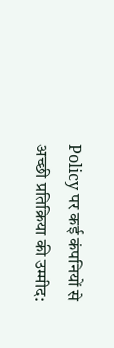Policy पर कई कंपनियों से अच्छी प्रतिक्रिया की उम्मीद: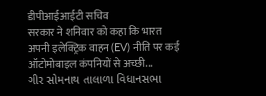डीपीआईआईटी सचिव
सरकार ने शनिवार को कहा कि भारत अपनी इलेक्ट्रिक वाहन (EV) नीति पर कई ऑटोमोबाइल कंपनियों से अच्छी...
ગીર સોમનાથ તાલાળા વિધાનસભા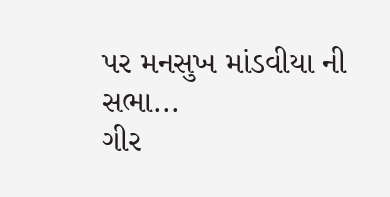પર મનસુખ માંડવીયા ની સભા...
ગીર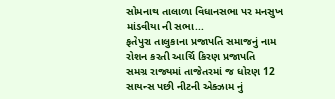સોમનાથ તાલાળા વિધાનસભા પર મનસુખ માંડવીયા ની સભા...
ફતેપુરા તાલુકાના પ્રજાપતિ સમાજનું નામ રોશન કરતી આર્ચિ કિરણ પ્રજાપતિ
સમગ્ર રાજ્યમાં તાજેતરમાં જ ધોરણ 12 સાયન્સ પછી નીટની એક્ઝામ નું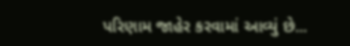પરિણામ જાહેર કરવામાં આવ્યું છે...